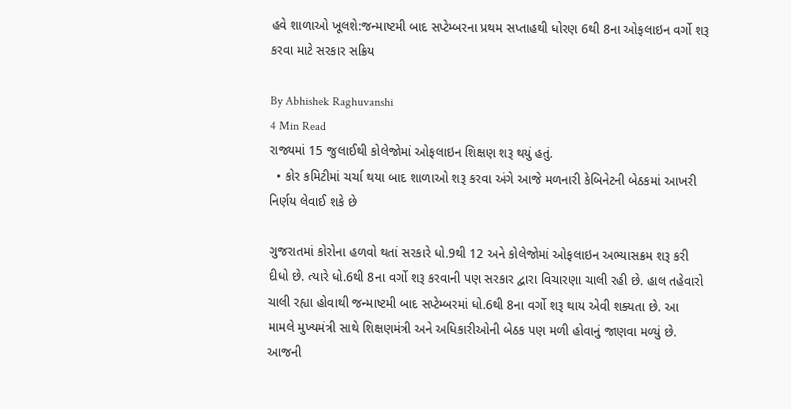હવે શાળાઓ ખૂલશે:જન્માષ્ટમી બાદ સપ્ટેમ્બરના પ્રથમ સપ્તાહથી ધોરણ 6થી 8ના ઓફલાઇન વર્ગો શરૂ કરવા માટે સરકાર સક્રિય

By Abhishek Raghuvanshi
4 Min Read
રાજ્યમાં 15 જુલાઈથી કોલેજોમાં ઓફલાઇન શિક્ષણ શરૂ થયું હતું.
  • કોર કમિટીમાં ચર્ચા થયા બાદ શાળાઓ શરૂ કરવા અંગે આજે મળનારી કેબિનેટની બેઠકમાં આખરી નિર્ણય લેવાઈ શકે છે

ગુજરાતમાં કોરોના હળવો થતાં સરકારે ધો.9થી 12 અને કોલેજોમાં ઓફલાઇન અભ્યાસક્રમ શરૂ કરી દીધો છે. ત્યારે ધો.6થી 8ના વર્ગો શરૂ કરવાની પણ સરકાર દ્વારા વિચારણા ચાલી રહી છે. હાલ તહેવારો ચાલી રહ્યા હોવાથી જન્માષ્ટમી બાદ સપ્ટેમ્બરમાં ધો.6થી 8ના વર્ગો શરૂ થાય એવી શક્યતા છે. આ મામલે મુખ્યમંત્રી સાથે શિક્ષણમંત્રી અને અધિકારીઓની બેઠક પણ મળી હોવાનું જાણવા મળ્યું છે. આજની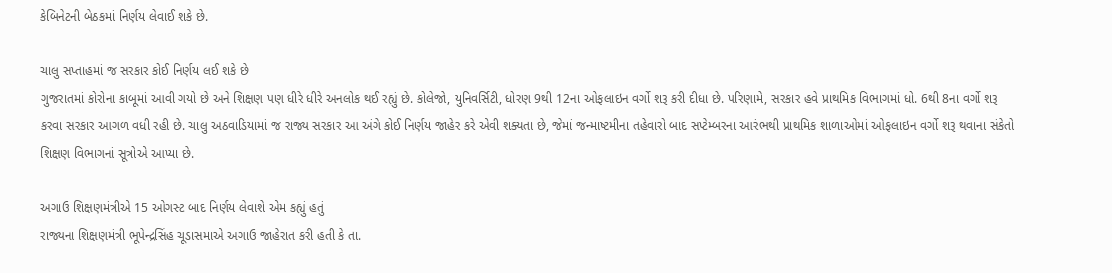કેબિનેટની બેઠકમાં નિર્ણય લેવાઈ શકે છે.

ચાલુ સપ્તાહમાં જ સરકાર કોઈ નિર્ણય લઈ શકે છે
ગુજરાતમાં કોરોના કાબૂમાં આવી ગયો છે અને શિક્ષણ પણ ધીરે ધીરે અનલોક થઈ રહ્યું છે. કોલેજો, યુનિવર્સિટી, ધોરણ 9થી 12ના ઓફલાઇન વર્ગો શરૂ કરી દીધા છે. પરિણામે, સરકાર હવે પ્રાથમિક વિભાગમાં ધો. 6થી 8ના વર્ગો શરૂ કરવા સરકાર આગળ વધી રહી છે. ચાલુ અઠવાડિયામાં જ રાજ્ય સરકાર આ અંગે કોઈ નિર્ણય જાહેર કરે એવી શક્યતા છે, જેમાં જન્માષ્ટમીના તહેવારો બાદ સપ્ટેમ્બરના આરંભથી પ્રાથમિક શાળાઓમાં ઓફલાઇન વર્ગો શરૂ થવાના સંકેતો શિક્ષણ વિભાગનાં સૂત્રોએ આપ્યા છે.

અગાઉ શિક્ષણમંત્રીએ 15 ઓગસ્ટ બાદ નિર્ણય લેવાશે એમ કહ્યું હતું
રાજ્યના શિક્ષણમંત્રી ભૂપેન્દ્રસિંહ ચૂડાસમાએ અગાઉ જાહેરાત કરી હતી કે તા.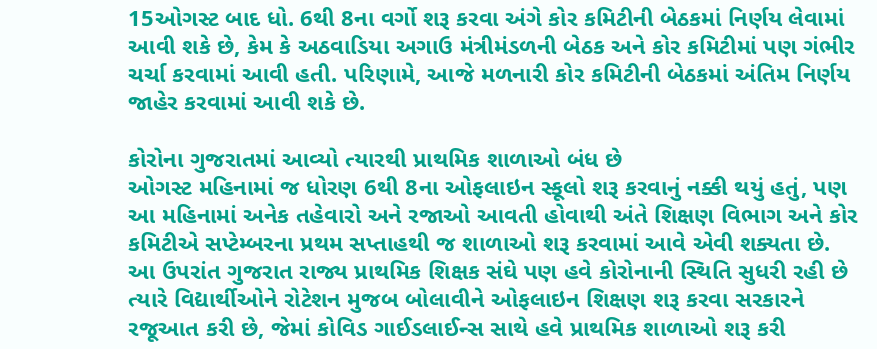15ઓગસ્ટ બાદ ધો. 6થી 8ના વર્ગો શરૂ કરવા અંગે કોર કમિટીની બેઠકમાં નિર્ણય લેવામાં આવી શકે છે, કેમ કે અઠવાડિયા અગાઉ મંત્રીમંડળની બેઠક અને કોર કમિટીમાં પણ ગંભીર ચર્ચા કરવામાં આવી હતી. પરિણામે, આજે મળનારી કોર કમિટીની બેઠકમાં અંતિમ નિર્ણય જાહેર કરવામાં આવી શકે છે.

કોરોના ગુજરાતમાં આવ્યો ત્યારથી પ્રાથમિક શાળાઓ બંધ છે
ઓગસ્ટ મહિનામાં જ ધોરણ 6થી 8ના ઓફલાઇન સ્કૂલો શરૂ કરવાનું નક્કી થયું હતું, પણ આ મહિનામાં અનેક તહેવારો અને રજાઓ આવતી હોવાથી અંતે શિક્ષણ વિભાગ અને કોર કમિટીએ સપ્ટેમ્બરના પ્રથમ સપ્તાહથી જ શાળાઓ શરૂ કરવામાં આવે એવી શક્યતા છે. આ ઉપરાંત ગુજરાત રાજ્ય પ્રાથમિક શિક્ષક સંઘે પણ હવે કોરોનાની સ્થિતિ સુધરી રહી છે ત્યારે વિદ્યાર્થીઓને રોટેશન મુજબ બોલાવીને ઓફલાઇન શિક્ષણ શરૂ કરવા સરકારને રજૂઆત કરી છે, જેમાં કોવિડ ગાઈડલાઈન્સ સાથે હવે પ્રાથમિક શાળાઓ શરૂ કરી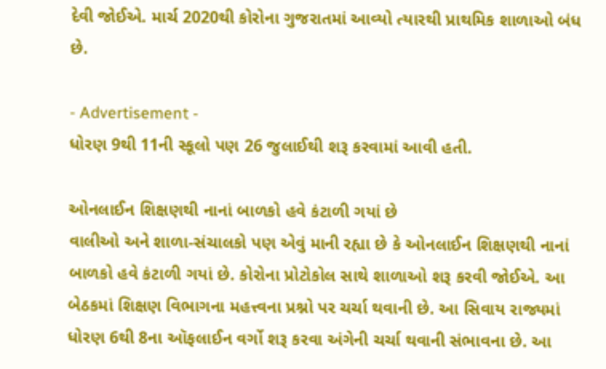દેવી જોઈએ. માર્ચ 2020થી કોરોના ગુજરાતમાં આવ્યો ત્યારથી પ્રાથમિક શાળાઓ બંધ છે.

- Advertisement -
ધોરણ 9થી 11ની સ્કૂલો પણ 26 જુલાઈથી શરૂ કરવામાં આવી હતી.

ઓનલાઈન શિક્ષણથી નાનાં બાળકો હવે કંટાળી ગયાં છે
વાલીઓ અને શાળા-સંચાલકો પણ એવું માની રહ્યા છે કે ઓનલાઈન શિક્ષણથી નાનાં બાળકો હવે કંટાળી ગયાં છે. કોરોના પ્રોટોકોલ સાથે શાળાઓ શરૂ કરવી જોઈએ. આ બેઠકમાં શિક્ષણ વિભાગના મહત્ત્વના પ્રશ્નો પર ચર્ચા થવાની છે. આ સિવાય રાજ્યમાં ધોરણ 6થી 8ના ઑફલાઈન વર્ગો શરૂ કરવા અંગેની ચર્ચા થવાની સંભાવના છે. આ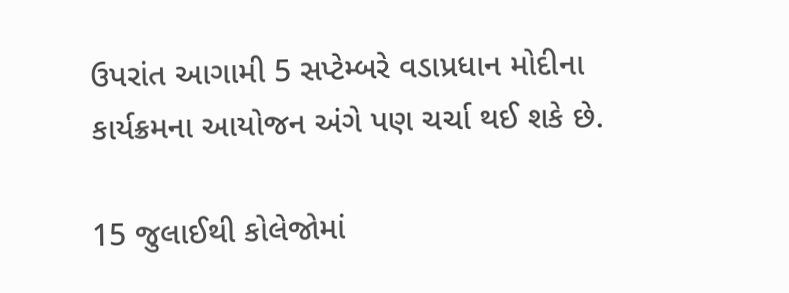ઉપરાંત આગામી 5 સપ્ટેમ્બરે વડાપ્રધાન મોદીના કાર્યક્રમના આયોજન અંગે પણ ચર્ચા થઈ શકે છે.

15 જુલાઈથી કોલેજોમાં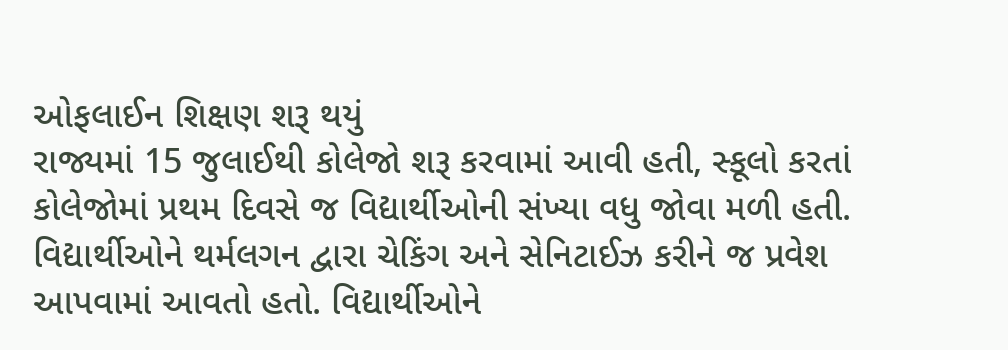ઓફલાઈન શિક્ષણ શરૂ થયું
રાજ્યમાં 15 જુલાઈથી કોલેજો શરૂ કરવામાં આવી હતી, સ્કૂલો કરતાં કોલેજોમાં પ્રથમ દિવસે જ વિદ્યાર્થીઓની સંખ્યા વધુ જોવા મળી હતી. વિદ્યાર્થીઓને થર્મલગન દ્વારા ચેકિંગ અને સેનિટાઈઝ કરીને જ પ્રવેશ આપવામાં આવતો હતો. વિદ્યાર્થીઓને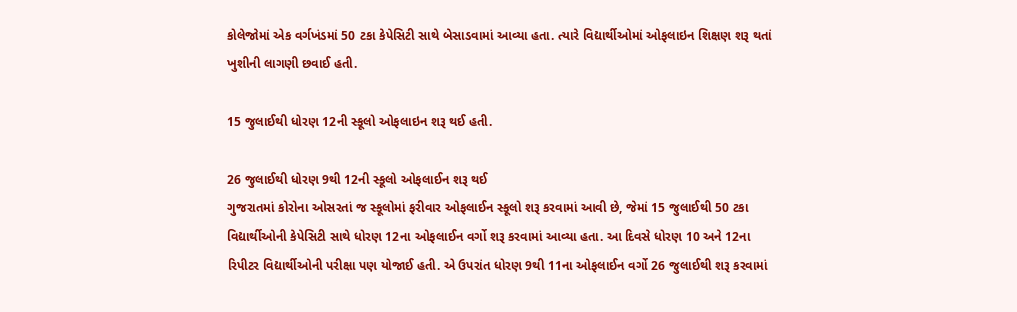કોલેજોમાં એક વર્ગખંડમાં 50 ટકા કેપેસિટી સાથે બેસાડવામાં આવ્યા હતા. ત્યારે વિદ્યાર્થીઓમાં ઓફલાઇન શિક્ષણ શરૂ થતાં ખુશીની લાગણી છવાઈ હતી.

15 જુલાઈથી ધોરણ 12ની સ્કૂલો ઓફલાઇન શરૂ થઈ હતી.

26 જુલાઈથી ધોરણ 9થી 12ની સ્કૂલો ઓફલાઈન શરૂ થઈ
ગુજરાતમાં કોરોના ઓસરતાં જ સ્કૂલોમાં ફરીવાર ઓફલાઈન સ્કૂલો શરૂ કરવામાં આવી છે, જેમાં 15 જુલાઈથી 50 ટકા વિદ્યાર્થીઓની કેપેસિટી સાથે ધોરણ 12ના ઓફલાઈન વર્ગો શરૂ કરવામાં આવ્યા હતા. આ દિવસે ધોરણ 10 અને 12ના રિપીટર વિદ્યાર્થીઓની પરીક્ષા પણ યોજાઈ હતી. એ ઉપરાંત ધોરણ 9થી 11ના ઓફલાઈન વર્ગો 26 જુલાઈથી શરૂ કરવામાં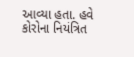આવ્યા હતા. હવે કોરોના નિયંત્રિત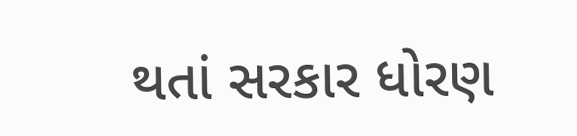થતાં સરકાર ધોરણ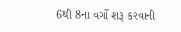6થી 8ના વર્ગો શરૂ કરવાની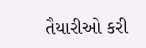તૈયારીઓ કરી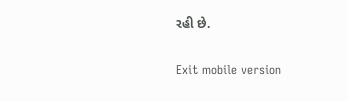રહી છે.

Exit mobile version